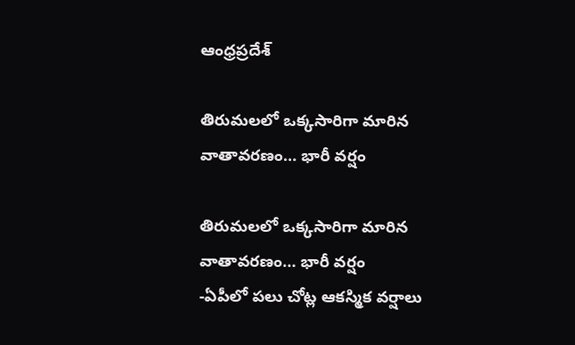ఆంధ్రప్రదేశ్

తిరుమలలో ఒక్కసారిగా మారిన వాతావరణం… భారీ వర్షం

తిరుమలలో ఒక్కసారిగా మారిన వాతావరణం… భారీ వర్షం
-ఏపీలో పలు చోట్ల ఆకస్మిక వర్షాలు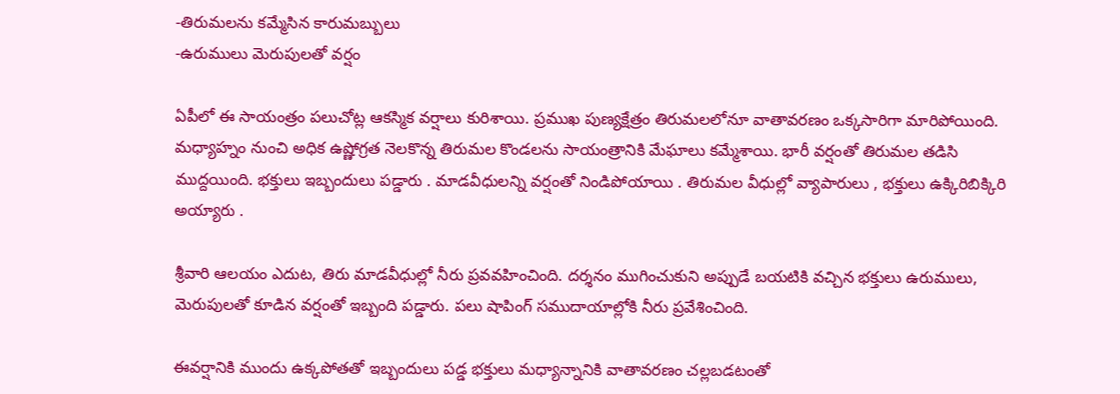-తిరుమలను కమ్మేసిన కారుమబ్బులు
-ఉరుములు మెరుపులతో వర్షం

ఏపీలో ఈ సాయంత్రం పలుచోట్ల ఆకస్మిక వర్షాలు కురిశాయి. ప్రముఖ పుణ్యక్షేత్రం తిరుమలలోనూ వాతావరణం ఒక్కసారిగా మారిపోయింది. మధ్యాహ్నం నుంచి అధిక ఉష్ణోగ్రత నెలకొన్న తిరుమల కొండలను సాయంత్రానికి మేఘాలు కమ్మేశాయి. భారీ వర్షంతో తిరుమల తడిసి ముద్దయింది. భక్తులు ఇబ్బందులు పడ్డారు . మాడవీధులన్ని వర్షంతో నిండిపోయాయి . తిరుమల వీధుల్లో వ్యాపారులు , భక్తులు ఉక్కిరిబిక్కిరి అయ్యారు .

శ్రీవారి ఆలయం ఎదుట, తిరు మాడవీధుల్లో నీరు ప్రవవహించింది. దర్శనం ముగించుకుని అప్పుడే బయటికి వచ్చిన భక్తులు ఉరుములు, మెరుపులతో కూడిన వర్షంతో ఇబ్బంది పడ్డారు. పలు షాపింగ్ సముదాయాల్లోకి నీరు ప్రవేశించింది.

ఈవర్షానికి ముందు ఉక్కపోతతో ఇబ్బందులు పడ్డ భక్తులు మధ్యాన్నానికి వాతావరణం చల్లబడటంతో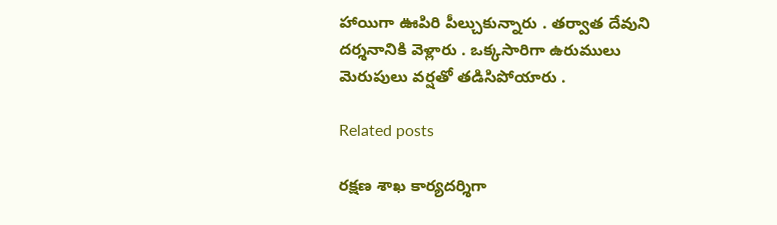హాయిగా ఊపిరి పీల్చుకున్నారు . తర్వాత దేవుని దర్శనానికి వెళ్లారు . ఒక్కసారిగా ఉరుములు మెరుపులు వర్షతో తడిసిపోయారు .

Related posts

రక్షణ శాఖ కార్యదర్శిగా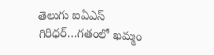తెలుగు ఐఏఎస్ గిరిధర్…గతంలో ఖమ్మం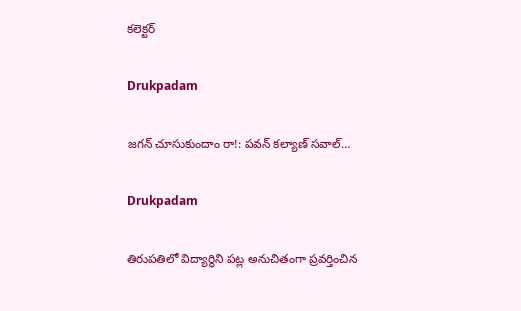కలెక్టర్

Drukpadam

జగన్ చూసుకుందాం రా!: పవన్ కల్యాణ్ సవాల్…

Drukpadam

తిరుపతిలో విద్యార్థిని పట్ల అనుచితంగా ప్రవర్తించిన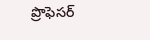ప్రొఫెసర్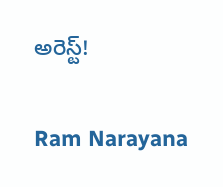అరెస్ట్!

Ram Narayana